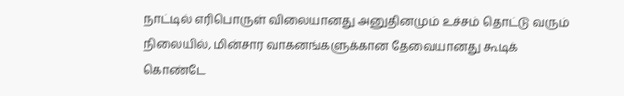நாட்டில் எரிபொருள் விலையானது அனுதினமும் உச்சம் தொட்டு வரும் நிலையில், மின்சார வாகனங்களுக்கான தேவையானது கூடிக் கொண்டே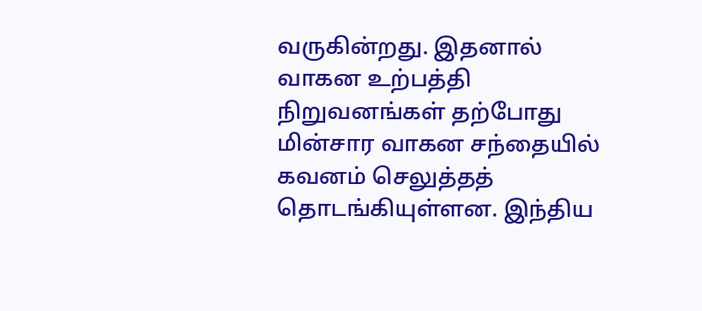வருகின்றது. இதனால் வாகன உற்பத்தி நிறுவனங்கள் தற்போது மின்சார வாகன சந்தையில் கவனம் செலுத்தத் தொடங்கியுள்ளன. இந்திய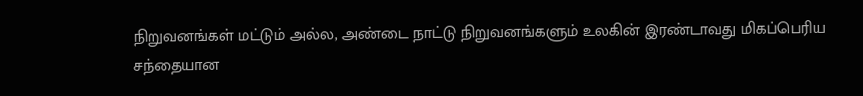நிறுவனங்கள் மட்டும் அல்ல, அண்டை நாட்டு நிறுவனங்களும் உலகின் இரண்டாவது மிகப்பெரிய சந்தையான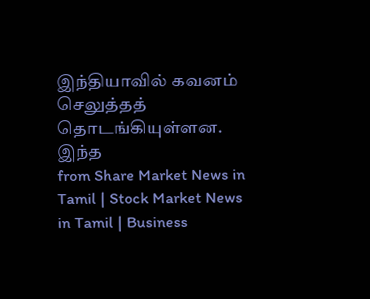இந்தியாவில் கவனம் செலுத்தத் தொடங்கியுள்ளன. இந்த
from Share Market News in Tamil | Stock Market News in Tamil | Business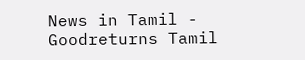News in Tamil - Goodreturns Tamil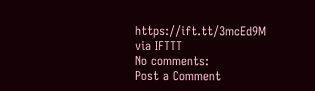https://ift.tt/3mcEd9M
via IFTTT
No comments:
Post a Comment